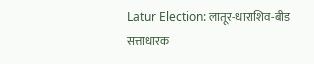Latur Election: लातूर-धाराशिव-बीड सत्ताधारक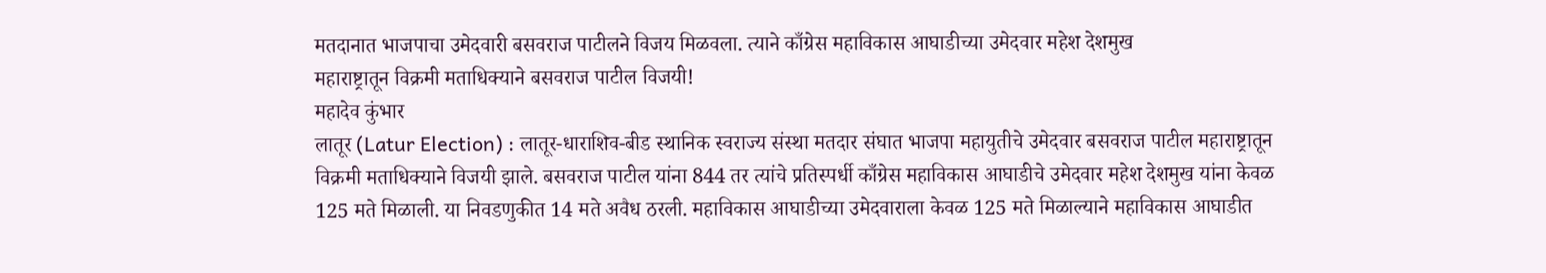मतदानात भाजपाचा उमेदवारी बसवराज पाटीलने विजय मिळवला. त्याने काँग्रेस महाविकास आघाडीच्या उमेदवार महेश देशमुख
महाराष्ट्रातून विक्रमी मताधिक्याने बसवराज पाटील विजयी!
महादेव कुंभार
लातूर (Latur Election) : लातूर-धाराशिव-बीड स्थानिक स्वराज्य संस्था मतदार संघात भाजपा महायुतीचे उमेदवार बसवराज पाटील महाराष्ट्रातून विक्रमी मताधिक्याने विजयी झाले. बसवराज पाटील यांना 844 तर त्यांचे प्रतिस्पर्धी काँग्रेस महाविकास आघाडीचे उमेदवार महेश देशमुख यांना केवळ 125 मते मिळाली. या निवडणुकीत 14 मते अवैध ठरली. महाविकास आघाडीच्या उमेदवाराला केवळ 125 मते मिळाल्याने महाविकास आघाडीत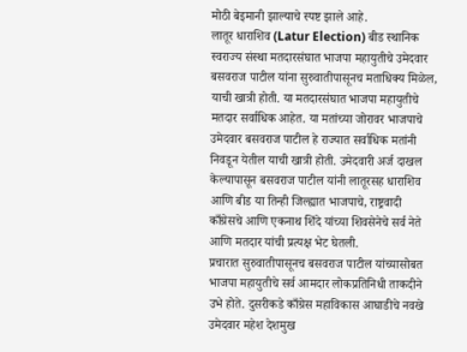मोठी बेइमानी झाल्याचे स्पष्ट झाले आहे.
लातूर धाराशिव (Latur Election) बीड स्थानिक स्वराज्य संस्था मतदारसंघात भाजपा महायुतीचे उमेदवार बसवराज पाटील यांना सुरुवातीपासूनच मताधिक्य मिळेल, याची खात्री होती. या मतदारसंघात भाजपा महायुतीचे मतदार सर्वाधिक आहेत. या मतांच्या जोरावर भाजपाचे उमेदवार बसवराज पाटील हे राज्यात सर्वाधिक मतांनी निवडून येतील याची खात्री होती. उमेदवारी अर्ज दाखल केल्यापासून बसवराज पाटील यांनी लातूरसह धाराशिव आणि बीड या तिन्ही जिल्ह्यात भाजपाचे, राष्ट्रवादी काँग्रेसचे आणि एकनाथ शिंदे यांच्या शिवसेनेचे सर्व नेते आणि मतदार यांची प्रत्यक्ष भेट घेतली.
प्रचारात सुरुवातीपासूनच बसवराज पाटील यांच्यासोबत भाजपा महायुतीचे सर्व आमदार लोकप्रतिनिधी ताकदीने उभे होते. दुसरीकडे काँग्रेस महाविकास आघाडीचे नवखे उमेदवार महेश देशमुख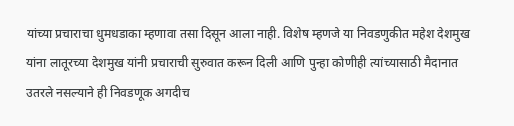यांच्या प्रचाराचा धुमधडाका म्हणावा तसा दिसून आला नाही. विशेष म्हणजे या निवडणुकीत महेश देशमुख यांना लातूरच्या देशमुख यांनी प्रचाराची सुरुवात करून दिली आणि पुन्हा कोणीही त्यांच्यासाठी मैदानात उतरले नसल्याने ही निवडणूक अगदीच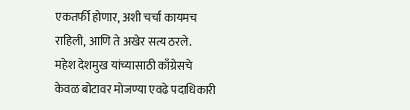एकतर्फी होणार, अशी चर्चा कायमच राहिली, आणि ते अखेर सत्य ठरले.
महेश देशमुख यांच्यासाठी काँग्रेसचे केवळ बोटावर मोजण्या एवढे पदाधिकारी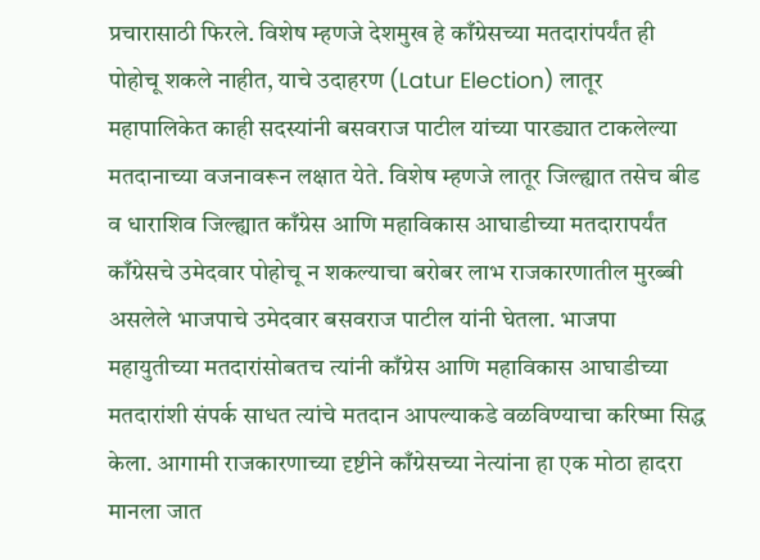प्रचारासाठी फिरले. विशेष म्हणजे देशमुख हे काँग्रेसच्या मतदारांपर्यंत ही पोहोचू शकले नाहीत, याचे उदाहरण (Latur Election) लातूर महापालिकेत काही सदस्यांनी बसवराज पाटील यांच्या पारड्यात टाकलेल्या मतदानाच्या वजनावरून लक्षात येते. विशेष म्हणजे लातूर जिल्ह्यात तसेच बीड व धाराशिव जिल्ह्यात काँग्रेस आणि महाविकास आघाडीच्या मतदारापर्यंत काँग्रेसचे उमेदवार पोहोचू न शकल्याचा बरोबर लाभ राजकारणातील मुरब्बी असलेले भाजपाचे उमेदवार बसवराज पाटील यांनी घेतला. भाजपा महायुतीच्या मतदारांसोबतच त्यांनी काँग्रेस आणि महाविकास आघाडीच्या मतदारांशी संपर्क साधत त्यांचे मतदान आपल्याकडे वळविण्याचा करिष्मा सिद्ध केला. आगामी राजकारणाच्या दृष्टीने काँग्रेसच्या नेत्यांना हा एक मोठा हादरा मानला जात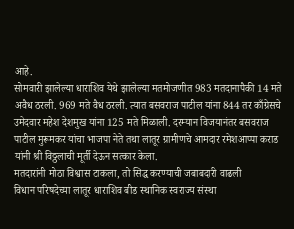आहे.
सोमवारी झालेल्या धाराशिव येथे झालेल्या मतमोजणीत 983 मतदानापैकी 14 मते अवैध ठरली. 969 मते वैध ठरली. त्यात बसवराज पाटील यांना 844 तर काँग्रेसचे उमेदवार महेश देशमुख यांना 125 मते मिळाली. दरम्यान विजयानंतर बसवराज पाटील मुरूमकर यांचा भाजपा नेते तथा लातूर ग्रामीणचे आमदार रमेशआप्पा कराड यांनी श्री विठ्ठलाची मूर्ती देऊन सत्कार केला.
मतदारांनी मोठा विश्वास टाकला, तो सिद्ध करण्याची जबाबदारी वाढली
विधान परिषदेच्या लातूर धाराशिव बीड स्थानिक स्वराज्य संस्था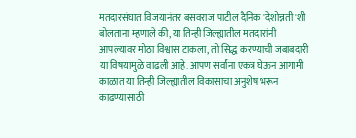मतदारसंघात विजयानंतर बसवराज पाटील दैनिक 'देशोन्नती'शी बोलताना म्हणाले की, या तिन्ही जिल्ह्यातील मतदारांनी आपल्यावर मोठा विश्वास टाकला, तो सिद्ध करण्याची जबाबदारी या विषयामुळे वाढली आहे. आपण सर्वांना एकत्र घेऊन आगामी काळात या तिन्ही जिल्ह्यातील विकासाचा अनुशेष भरून काढण्यासाठी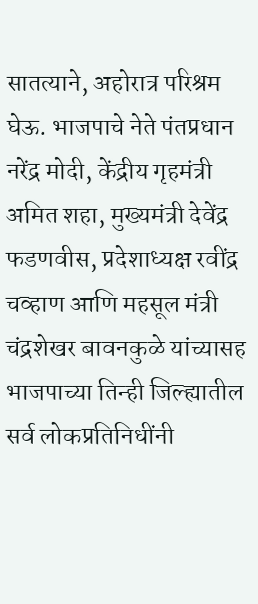सातत्याने, अहोरात्र परिश्रम घेऊ. भाजपाचे नेते पंतप्रधान नरेंद्र मोदी, केंद्रीय गृहमंत्री अमित शहा, मुख्यमंत्री देवेंद्र फडणवीस, प्रदेशाध्यक्ष रवींद्र चव्हाण आणि महसूल मंत्री चंद्रशेखर बावनकुळे यांच्यासह भाजपाच्या तिन्ही जिल्ह्यातील सर्व लोकप्रतिनिधींनी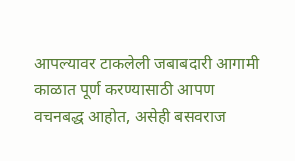आपल्यावर टाकलेली जबाबदारी आगामी काळात पूर्ण करण्यासाठी आपण वचनबद्ध आहोत, असेही बसवराज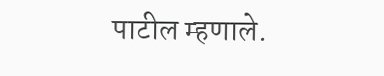पाटील म्हणाले.